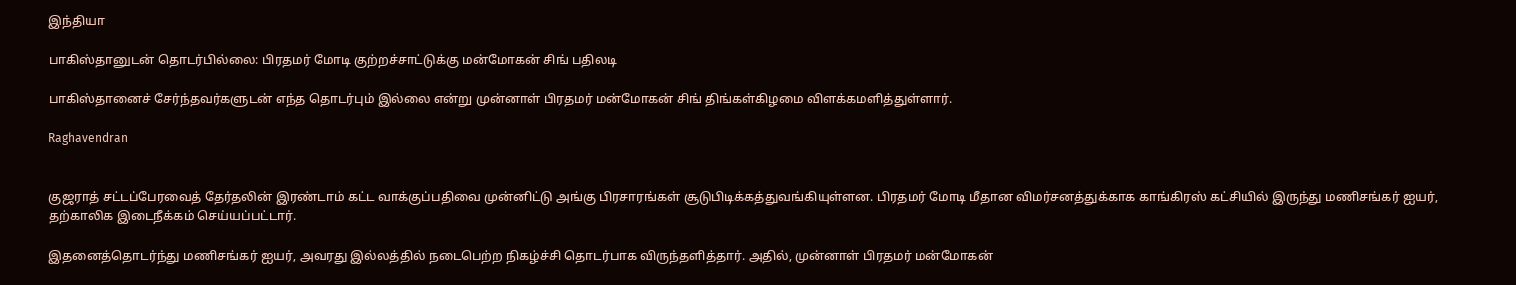இந்தியா

பாகிஸ்தானுடன் தொடர்பில்லை: பிரதமர் மோடி குற்றச்சாட்டுக்கு மன்மோகன் சிங் பதிலடி

பாகிஸ்தானைச் சேர்ந்தவர்களுடன் எந்த தொடர்பும் இல்லை என்று முன்னாள் பிரதமர் மன்மோகன் சிங் திங்கள்கிழமை விளக்கமளித்துள்ளார்.

Raghavendran


குஜராத் சட்டப்பேரவைத் தேர்தலின் இரண்டாம் கட்ட வாக்குப்பதிவை முன்னிட்டு அங்கு பிரசாரங்கள் சூடுபிடிக்கத்துவங்கியுள்ளன. பிரதமர் மோடி மீதான விமர்சனத்துக்காக காங்கிரஸ் கட்சியில் இருந்து மணிசங்கர் ஐயர், தற்காலிக இடைநீக்கம் செய்யப்பட்டார்.

இதனைத்தொடர்ந்து மணிசங்கர் ஐயர், அவரது இல்லத்தில் நடைபெற்ற நிகழ்ச்சி தொடர்பாக விருந்தளித்தார். அதில், முன்னாள் பிரதமர் மன்மோகன்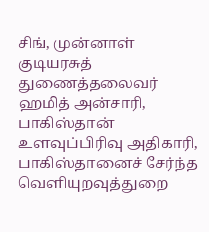சிங், முன்னாள் குடியரசுத் துணைத்தலைவர் ஹமித் அன்சாரி, பாகிஸ்தான் உளவுப்பிரிவு அதிகாரி, பாகிஸ்தானைச் சேர்ந்த வெளியுறவுத்துறை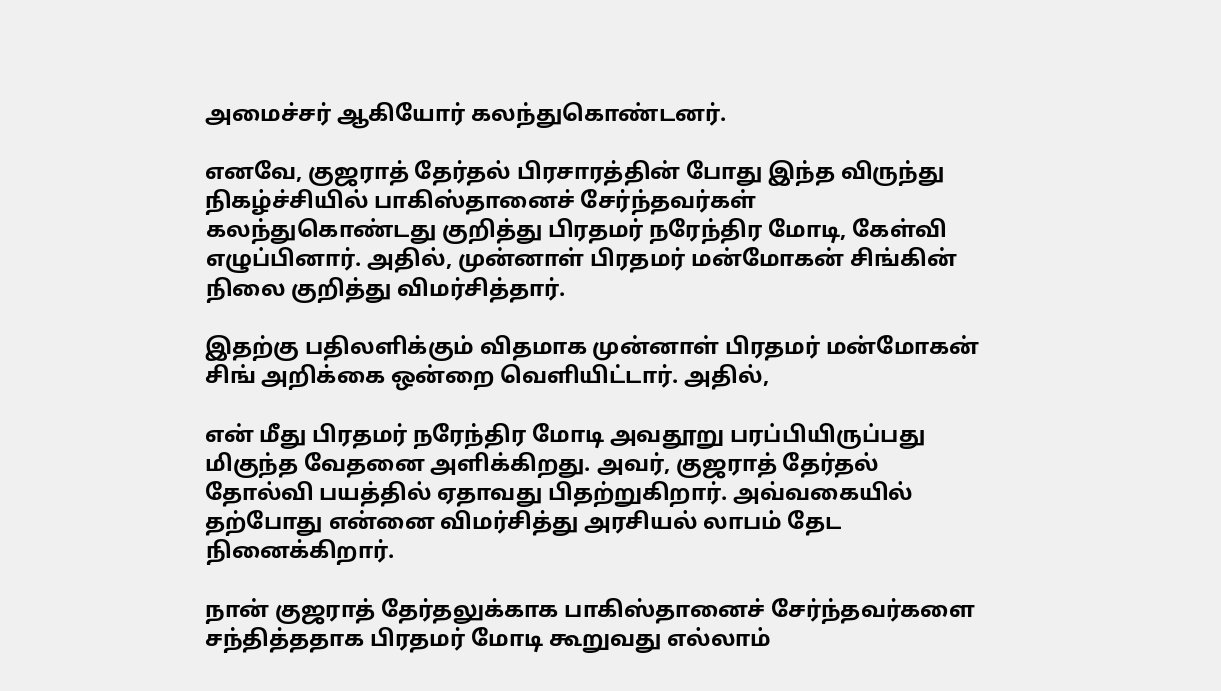அமைச்சர் ஆகியோர் கலந்துகொண்டனர்.

எனவே, குஜராத் தேர்தல் பிரசாரத்தின் போது இந்த விருந்து நிகழ்ச்சியில் பாகிஸ்தானைச் சேர்ந்தவர்கள் கலந்துகொண்டது குறித்து பிரதமர் நரேந்திர மோடி, கேள்வி எழுப்பினார். அதில், முன்னாள் பிரதமர் மன்மோகன் சிங்கின் நிலை குறித்து விமர்சித்தார்.

இதற்கு பதிலளிக்கும் விதமாக முன்னாள் பிரதமர் மன்மோகன் சிங் அறிக்கை ஒன்றை வெளியிட்டார். அதில்,

என் மீது பிரதமர் நரேந்திர மோடி அவதூறு பரப்பியிருப்பது மிகுந்த வேதனை அளிக்கிறது. அவர், குஜராத் தேர்தல் தோல்வி பயத்தில் ஏதாவது பிதற்றுகிறார். அவ்வகையில் தற்போது என்னை விமர்சித்து அரசியல் லாபம் தேட நினைக்கிறார்.

நான் குஜராத் தேர்தலுக்காக பாகிஸ்தானைச் சேர்ந்தவர்களை சந்தித்ததாக பிரதமர் மோடி கூறுவது எல்லாம்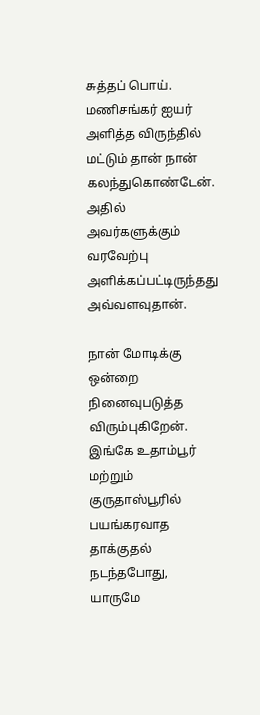சுத்தப் பொய். மணிசங்கர் ஐயர் அளித்த விருந்தில் மட்டும் தான் நான் கலந்துகொண்டேன். அதில் அவர்களுக்கும் வரவேற்பு அளிக்கப்பட்டிருந்தது அவ்வளவுதான்.

நான் மோடிக்கு ஒன்றை நினைவுபடுத்த விரும்புகிறேன். இங்கே உதாம்பூர் மற்றும் குருதாஸ்பூரில் பயங்கரவாத தாக்குதல் நடந்தபோது, யாருமே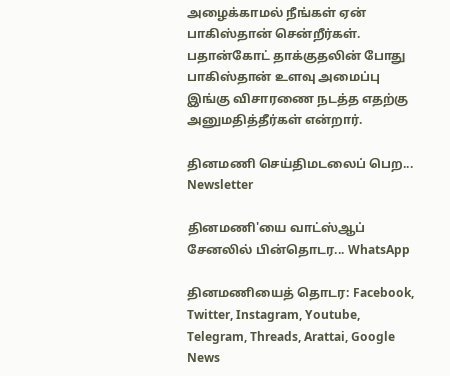அழைக்காமல் நீங்கள் ஏன் பாகிஸ்தான் சென்றீர்கள். பதான்கோட் தாக்குதலின் போது பாகிஸ்தான் உளவு அமைப்பு இங்கு விசாரணை நடத்த எதற்கு அனுமதித்தீர்கள் என்றார்.

தினமணி செய்திமடலைப் பெற... Newsletter

தினமணி'யை வாட்ஸ்ஆப் சேனலில் பின்தொடர... WhatsApp

தினமணியைத் தொடர: Facebook, Twitter, Instagram, Youtube, Telegram, Threads, Arattai, Google News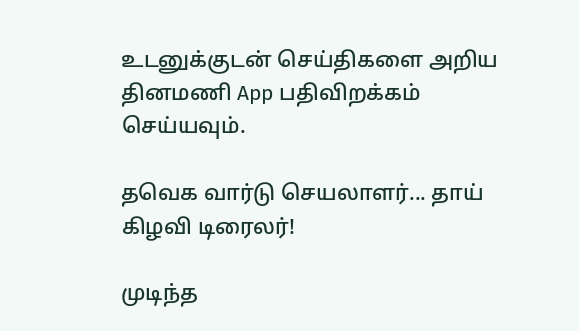உடனுக்குடன் செய்திகளை அறிய தினமணி App பதிவிறக்கம் செய்யவும்.

தவெக வார்டு செயலாளர்... தாய் கிழவி டிரைலர்!

முடிந்த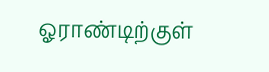ஓராண்டிற்குள்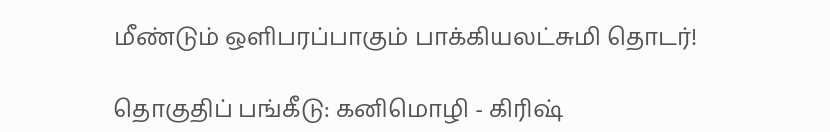மீண்டும் ஒளிபரப்பாகும் பாக்கியலட்சுமி தொடர்!

தொகுதிப் பங்கீடு: கனிமொழி - கிரிஷ்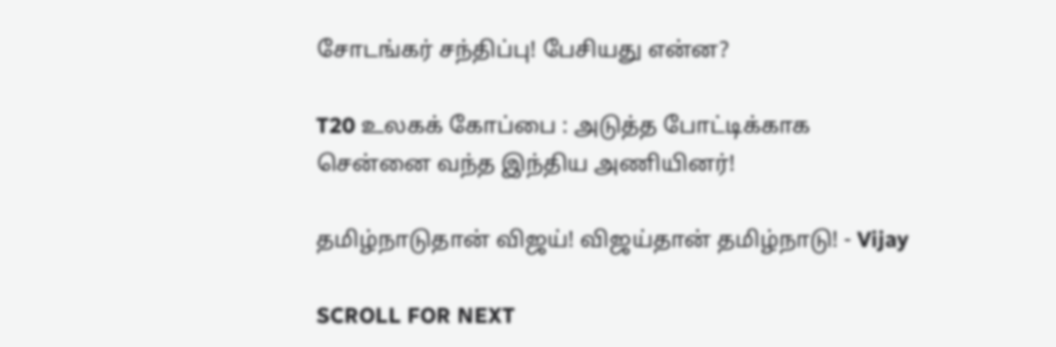சோடங்கர் சந்திப்பு! பேசியது என்ன?

T20 உலகக் கோப்பை : அடுத்த போட்டிக்காக சென்னை வந்த இந்திய அணியினர்!

தமிழ்நாடுதான் விஜய்! விஜய்தான் தமிழ்நாடு! - Vijay

SCROLL FOR NEXT